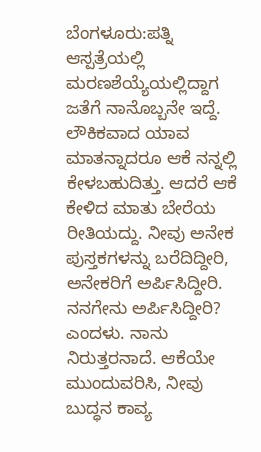ಬೆಂಗಳೂರು:ಪತ್ನಿ ಆಸ್ಪತ್ರೆಯಲ್ಲಿ ಮರಣಶೆಯ್ಯೆಯಲ್ಲಿದ್ದಾಗ ಜತೆಗೆ ನಾನೊಬ್ಬನೇ ಇದ್ದೆ. ಲೌಕಿಕವಾದ ಯಾವ ಮಾತನ್ನಾದರೂ ಆಕೆ ನನ್ನಲ್ಲಿ ಕೇಳಬಹುದಿತ್ತು. ಆದರೆ ಆಕೆ ಕೇಳಿದ ಮಾತು ಬೇರೆಯ ರೀತಿಯದ್ದು. ನೀವು ಅನೇಕ ಪುಸ್ತಕಗಳನ್ನು ಬರೆದಿದ್ದೀರಿ, ಅನೇಕರಿಗೆ ಅರ್ಪಿಸಿದ್ದೀರಿ. ನನಗೇನು ಅರ್ಪಿಸಿದ್ದೀರಿ? ಎಂದಳು. ನಾನು ನಿರುತ್ತರನಾದೆ. ಆಕೆಯೇ ಮುಂದುವರಿಸಿ, ನೀವು ಬುದ್ಧನ ಕಾವ್ಯ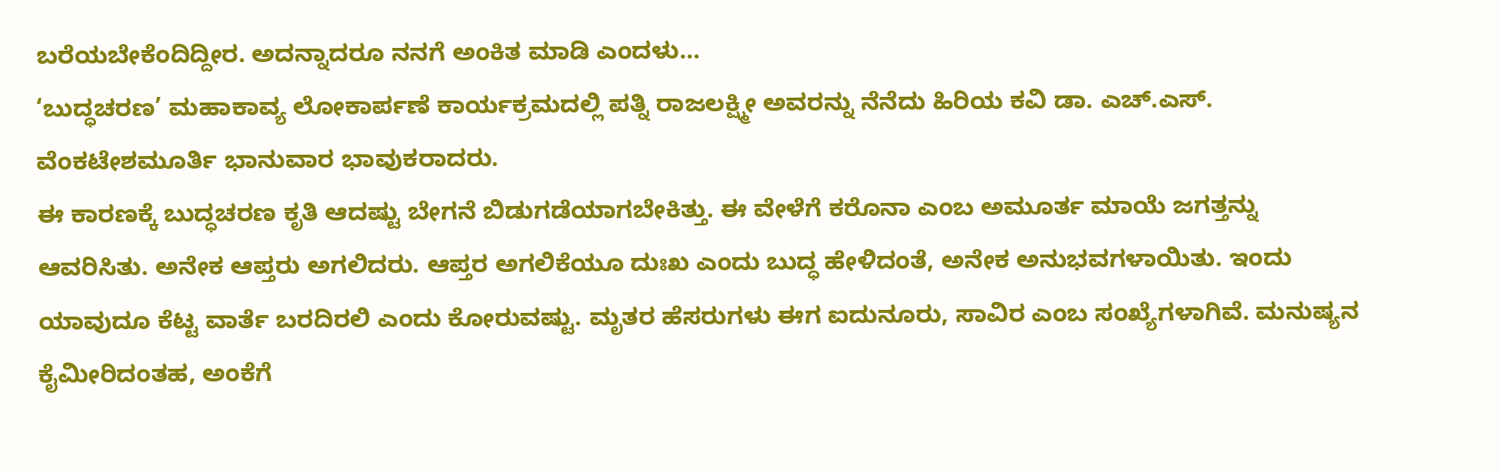ಬರೆಯಬೇಕೆಂದಿದ್ದೀರ. ಅದನ್ನಾದರೂ ನನಗೆ ಅಂಕಿತ ಮಾಡಿ ಎಂದಳು…
‘ಬುದ್ಧಚರಣ’ ಮಹಾಕಾವ್ಯ ಲೋಕಾರ್ಪಣೆ ಕಾರ್ಯಕ್ರಮದಲ್ಲಿ ಪತ್ನಿ ರಾಜಲಕ್ಷ್ಮೀ ಅವರನ್ನು ನೆನೆದು ಹಿರಿಯ ಕವಿ ಡಾ. ಎಚ್.ಎಸ್. ವೆಂಕಟೇಶಮೂರ್ತಿ ಭಾನುವಾರ ಭಾವುಕರಾದರು.
ಈ ಕಾರಣಕ್ಕೆ ಬುದ್ಧಚರಣ ಕೃತಿ ಆದಷ್ಟು ಬೇಗನೆ ಬಿಡುಗಡೆಯಾಗಬೇಕಿತ್ತು. ಈ ವೇಳೆಗೆ ಕರೊನಾ ಎಂಬ ಅಮೂರ್ತ ಮಾಯೆ ಜಗತ್ತನ್ನು ಆವರಿಸಿತು. ಅನೇಕ ಆಪ್ತರು ಅಗಲಿದರು. ಆಪ್ತರ ಅಗಲಿಕೆಯೂ ದುಃಖ ಎಂದು ಬುದ್ಧ ಹೇಳಿದಂತೆ, ಅನೇಕ ಅನುಭವಗಳಾಯಿತು. ಇಂದು ಯಾವುದೂ ಕೆಟ್ಟ ವಾರ್ತೆ ಬರದಿರಲಿ ಎಂದು ಕೋರುವಷ್ಟು. ಮೃತರ ಹೆಸರುಗಳು ಈಗ ಐದುನೂರು, ಸಾವಿರ ಎಂಬ ಸಂಖ್ಯೆಗಳಾಗಿವೆ. ಮನುಷ್ಯನ ಕೈಮೀರಿದಂತಹ, ಅಂಕೆಗೆ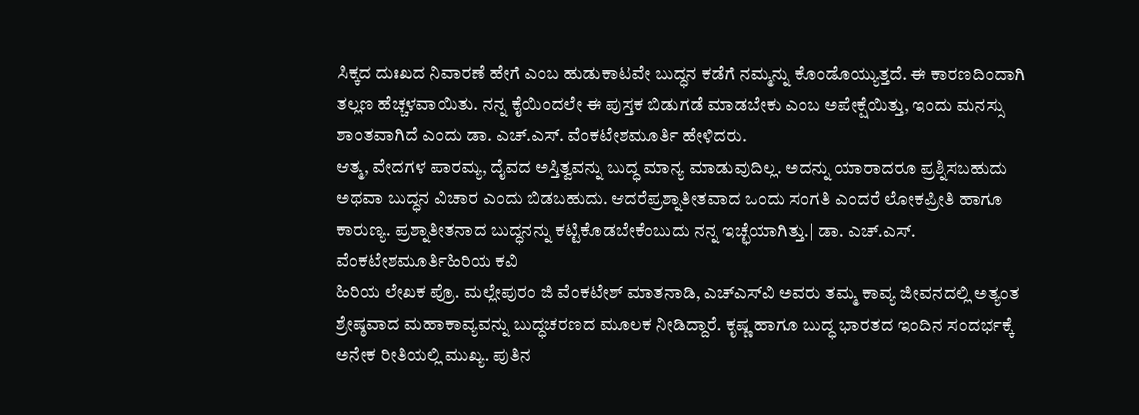ಸಿಕ್ಕದ ದುಃಖದ ನಿವಾರಣೆ ಹೇಗೆ ಎಂಬ ಹುಡುಕಾಟವೇ ಬುದ್ಧನ ಕಡೆಗೆ ನಮ್ಮನ್ನು ಕೊಂಡೊಯ್ಯುತ್ತದೆ. ಈ ಕಾರಣದಿಂದಾಗಿ ತಲ್ಲಣ ಹೆಚ್ಚಳವಾಯಿತು. ನನ್ನ ಕೈಯಿಂದಲೇ ಈ ಪುಸ್ತಕ ಬಿಡುಗಡೆ ಮಾಡಬೇಕು ಎಂಬ ಅಪೇಕ್ಷೆಯಿತ್ತು, ಇಂದು ಮನಸ್ಸು ಶಾಂತವಾಗಿದೆ ಎಂದು ಡಾ. ಎಚ್.ಎಸ್. ವೆಂಕಟೇಶಮೂರ್ತಿ ಹೇಳಿದರು.
ಆತ್ಮ, ವೇದಗಳ ಪಾರಮ್ಯ, ದೈವದ ಅಸ್ತಿತ್ವವನ್ನು ಬುದ್ಧ ಮಾನ್ಯ ಮಾಡುವುದಿಲ್ಲ. ಅದನ್ನು ಯಾರಾದರೂ ಪ್ರಶ್ನಿಸಬಹುದು ಅಥವಾ ಬುದ್ಧನ ವಿಚಾರ ಎಂದು ಬಿಡಬಹುದು. ಆದರೆಪ್ರಶ್ನಾತೀತವಾದ ಒಂದು ಸಂಗತಿ ಎಂದರೆ ಲೋಕಪ್ರೀತಿ ಹಾಗೂ ಕಾರುಣ್ಯ. ಪ್ರಶ್ನಾತೀತನಾದ ಬುದ್ಧನನ್ನು ಕಟ್ಟಿಕೊಡಬೇಕೆಂಬುದು ನನ್ನ ಇಚ್ಛೆಯಾಗಿತ್ತು.| ಡಾ. ಎಚ್.ಎಸ್. ವೆಂಕಟೇಶಮೂರ್ತಿಹಿರಿಯ ಕವಿ
ಹಿರಿಯ ಲೇಖಕ ಪ್ರೊ. ಮಲ್ಲೇಪುರಂ ಜಿ ವೆಂಕಟೇಶ್ ಮಾತನಾಡಿ, ಎಚ್‌ಎಸ್‌ವಿ ಅವರು ತಮ್ಮ ಕಾವ್ಯ ಜೀವನದಲ್ಲಿ ಅತ್ಯಂತ ಶ್ರೇಷ್ಠವಾದ ಮಹಾಕಾವ್ಯವನ್ನು ಬುದ್ಧಚರಣದ ಮೂಲಕ ನೀಡಿದ್ದಾರೆ. ಕೃಷ್ಣ ಹಾಗೂ ಬುದ್ಧ ಭಾರತದ ಇಂದಿನ ಸಂದರ್ಭಕ್ಕೆ ಅನೇಕ ರೀತಿಯಲ್ಲಿ ಮುಖ್ಯ. ಪುತಿನ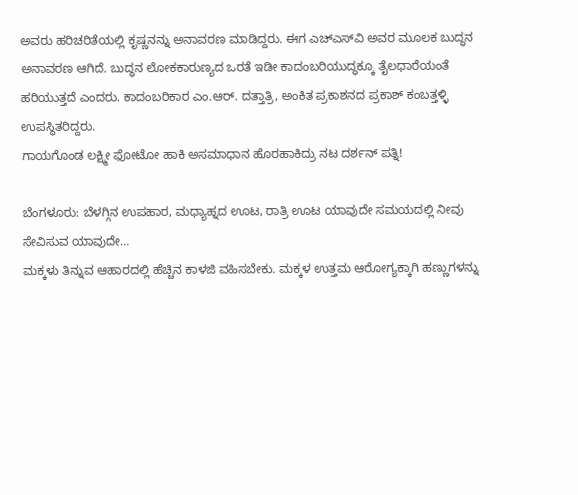ಅವರು ಹರಿಚರಿತೆಯಲ್ಲಿ ಕೃಷ್ಣನನ್ನು ಅನಾವರಣ ಮಾಡಿದ್ದರು. ಈಗ ಎಚ್‌ಎಸ್‌ವಿ ಅವರ ಮೂಲಕ ಬುದ್ಧನ ಅನಾವರಣ ಆಗಿದೆ. ಬುದ್ಧನ ಲೋಕಕಾರುಣ್ಯದ ಒರತೆ ಇಡೀ ಕಾದಂಬರಿಯುದ್ಧಕ್ಕೂ ತೈಲಧಾರೆಯಂತೆ ಹರಿಯುತ್ತದೆ ಎಂದರು. ಕಾದಂಬರಿಕಾರ ಎಂ.ಆರ್. ದತ್ತಾತ್ರಿ, ಅಂಕಿತ ಪ್ರಕಾಶನದ ಪ್ರಕಾಶ್ ಕಂಬತ್ತಳ್ಳಿ ಉಪಸ್ಥಿತರಿದ್ದರು.
ಗಾಯಗೊಂಡ ಲಕ್ಷ್ಮೀ ಫೋಟೋ ಹಾಕಿ ಅಸಮಾಧಾನ ಹೊರಹಾಕಿದ್ರು ನಟ ದರ್ಶನ್ ಪತ್ನಿ!

ಬೆಂಗಳೂರು: ಬೆಳಗ್ಗಿನ ಉಪಹಾರ, ಮಧ್ಯಾಹ್ನದ ಊಟ, ರಾತ್ರಿ ಊಟ ಯಾವುದೇ ಸಮಯದಲ್ಲಿ ನೀವು ಸೇವಿಸುವ ಯಾವುದೇ…
ಮಕ್ಕಳು ತಿನ್ನುವ ಆಹಾರದಲ್ಲಿ ಹೆಚ್ಚಿನ ಕಾಳಜಿ ವಹಿಸಬೇಕು. ಮಕ್ಕಳ ಉತ್ತಮ ಆರೋಗ್ಯಕ್ಕಾಗಿ ಹಣ್ಣುಗಳನ್ನು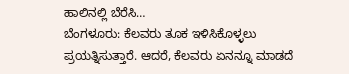ಹಾಲಿನಲ್ಲಿ ಬೆರೆಸಿ…
ಬೆಂಗಳೂರು: ಕೆಲವರು ತೂಕ ಇಳಿಸಿಕೊಳ್ಳಲು ಪ್ರಯತ್ನಿಸುತ್ತಾರೆ. ಆದರೆ, ಕೆಲವರು ಏನನ್ನೂ ಮಾಡದೆ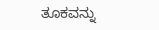ತೂಕವನ್ನು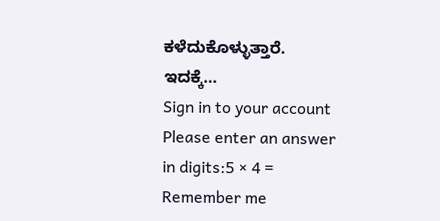ಕಳೆದುಕೊಳ್ಳುತ್ತಾರೆ. ಇದಕ್ಕೆ…
Sign in to your account
Please enter an answer in digits:5 × 4 =
Remember me